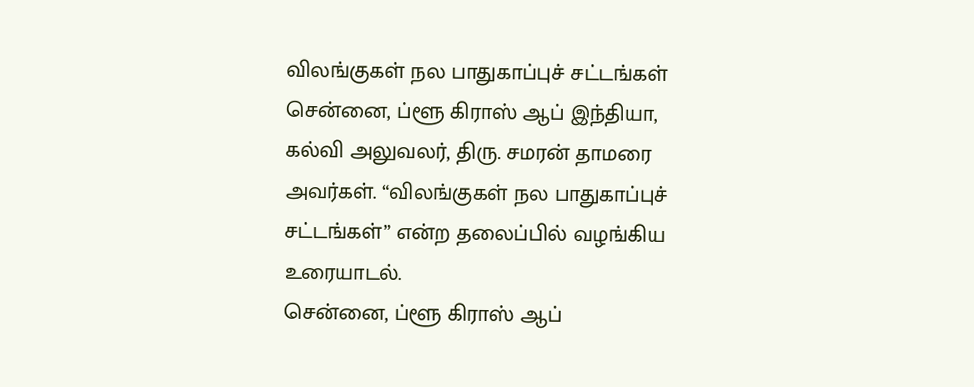விலங்குகள் நல பாதுகாப்புச் சட்டங்கள்
சென்னை, ப்ளூ கிராஸ் ஆப் இந்தியா, கல்வி அலுவலர், திரு. சமரன் தாமரை அவர்கள். “விலங்குகள் நல பாதுகாப்புச் சட்டங்கள்” என்ற தலைப்பில் வழங்கிய உரையாடல்.
சென்னை, ப்ளூ கிராஸ் ஆப்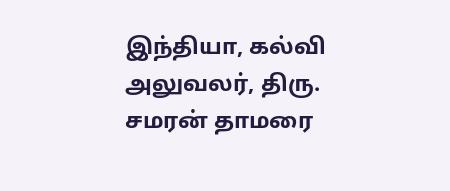இந்தியா, கல்வி அலுவலர், திரு. சமரன் தாமரை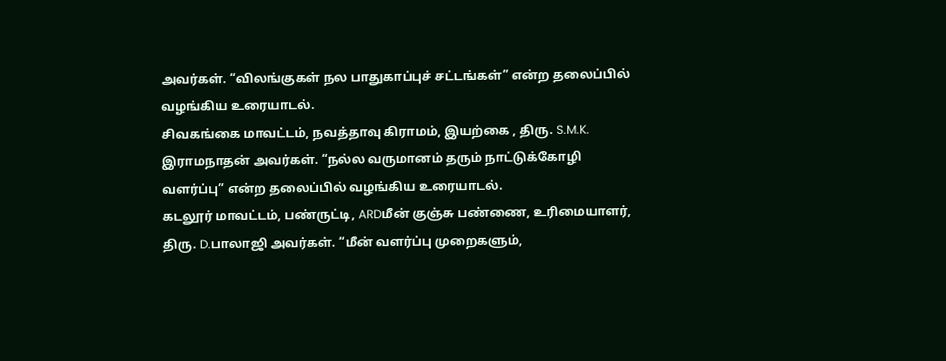அவர்கள். “விலங்குகள் நல பாதுகாப்புச் சட்டங்கள்” என்ற தலைப்பில் வழங்கிய உரையாடல்.
சிவகங்கை மாவட்டம், நவத்தாவு கிராமம், இயற்கை , திரு. S.M.K. இராமநாதன் அவர்கள். “நல்ல வருமானம் தரும் நாட்டுக்கோழி வளர்ப்பு” என்ற தலைப்பில் வழங்கிய உரையாடல்.
கடலூர் மாவட்டம், பண்ருட்டி, ARDமீன் குஞ்சு பண்ணை, உரிமையாளர், திரு. D.பாலாஜி அவர்கள். “மீன் வளர்ப்பு முறைகளும்,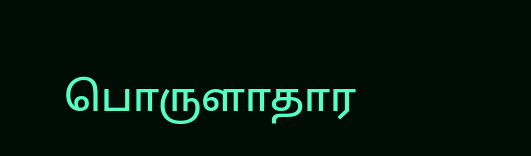பொருளாதார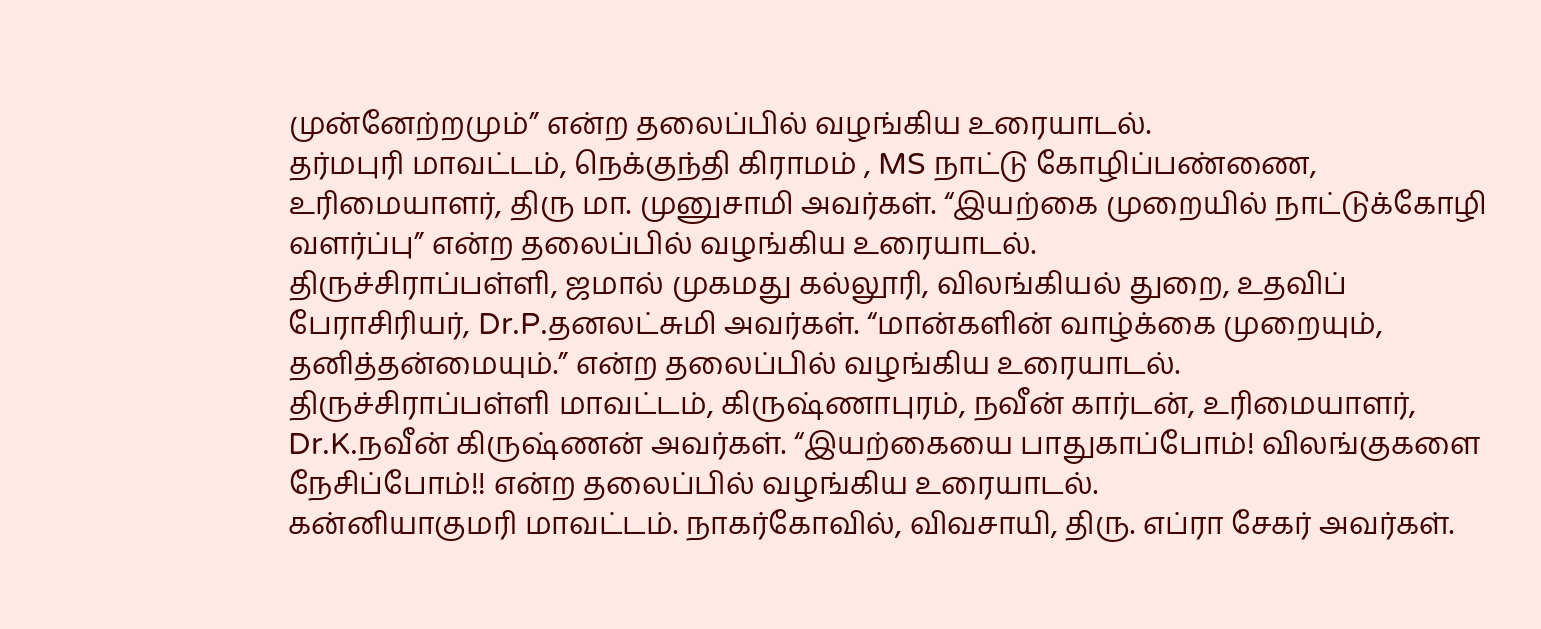முன்னேற்றமும்” என்ற தலைப்பில் வழங்கிய உரையாடல்.
தர்மபுரி மாவட்டம், நெக்குந்தி கிராமம் , MS நாட்டு கோழிப்பண்ணை, உரிமையாளர், திரு மா. முனுசாமி அவர்கள். “இயற்கை முறையில் நாட்டுக்கோழி வளர்ப்பு” என்ற தலைப்பில் வழங்கிய உரையாடல்.
திருச்சிராப்பள்ளி, ஜமால் முகமது கல்லூரி, விலங்கியல் துறை, உதவிப் பேராசிரியர், Dr.P.தனலட்சுமி அவர்கள். “மான்களின் வாழ்க்கை முறையும், தனித்தன்மையும்.” என்ற தலைப்பில் வழங்கிய உரையாடல்.
திருச்சிராப்பள்ளி மாவட்டம், கிருஷ்ணாபுரம், நவீன் கார்டன், உரிமையாளர், Dr.K.நவீன் கிருஷ்ணன் அவர்கள். “இயற்கையை பாதுகாப்போம்! விலங்குகளை நேசிப்போம்!! என்ற தலைப்பில் வழங்கிய உரையாடல்.
கன்னியாகுமரி மாவட்டம். நாகர்கோவில், விவசாயி, திரு. எப்ரா சேகர் அவர்கள்.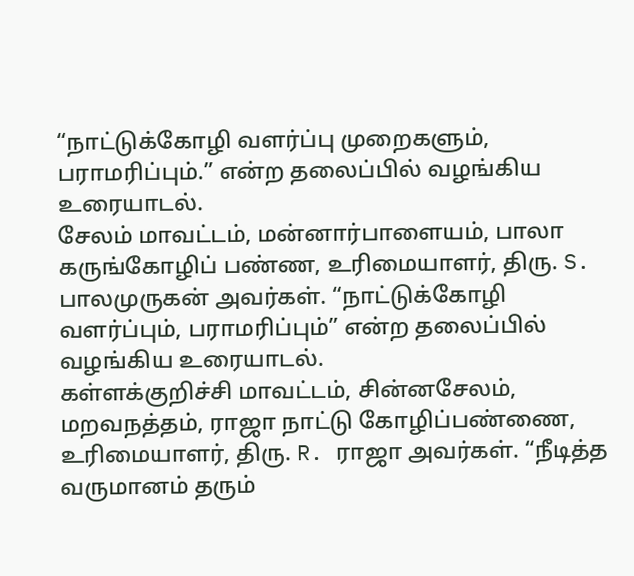“நாட்டுக்கோழி வளர்ப்பு முறைகளும், பராமரிப்பும்.” என்ற தலைப்பில் வழங்கிய உரையாடல்.
சேலம் மாவட்டம், மன்னார்பாளையம், பாலா கருங்கோழிப் பண்ண, உரிமையாளர், திரு. S. பாலமுருகன் அவர்கள். “நாட்டுக்கோழி வளர்ப்பும், பராமரிப்பும்” என்ற தலைப்பில் வழங்கிய உரையாடல்.
கள்ளக்குறிச்சி மாவட்டம், சின்னசேலம், மறவநத்தம், ராஜா நாட்டு கோழிப்பண்ணை, உரிமையாளர், திரு. R. ராஜா அவர்கள். “நீடித்த வருமானம் தரும்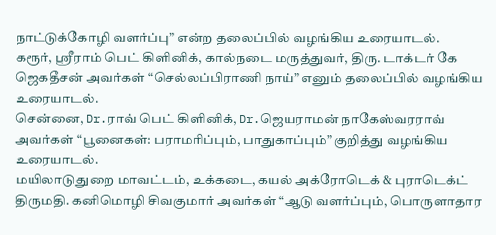நாட்டுக்கோழி வளர்ப்பு” என்ற தலைப்பில் வழங்கிய உரையாடல்.
கரூர், ஸ்ரீராம் பெட் கிளினிக், கால்நடை மருத்துவர், திரு. டாக்டர் கே ஜெகதீசன் அவர்கள் “செல்லப்பிராணி நாய்” எனும் தலைப்பில் வழங்கிய உரையாடல்.
சென்னை, Dr.ராவ் பெட் கிளினிக், Dr.ஜெயராமன் நாகேஸ்வரராவ் அவர்கள் “பூனைகள்: பராமரிப்பும், பாதுகாப்பும்” குறித்து வழங்கிய உரையாடல்.
மயிலாடுதுறை மாவட்டம், உக்கடை, கயல் அக்ரோடெக் & புராடெக்ட் திருமதி. கனிமொழி சிவகுமார் அவர்கள் “ஆடு வளர்ப்பும், பொருளாதார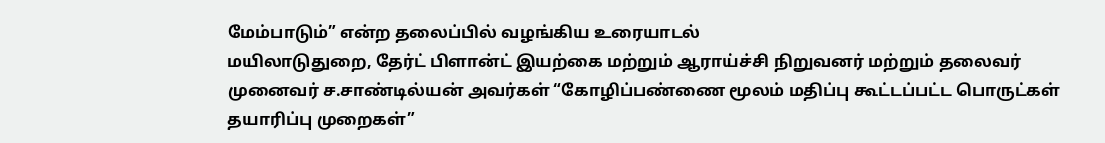மேம்பாடும்” என்ற தலைப்பில் வழங்கிய உரையாடல்
மயிலாடுதுறை, தேர்ட் பிளான்ட் இயற்கை மற்றும் ஆராய்ச்சி நிறுவனர் மற்றும் தலைவர் முனைவர் ச.சாண்டில்யன் அவர்கள் “கோழிப்பண்ணை மூலம் மதிப்பு கூட்டப்பட்ட பொருட்கள் தயாரிப்பு முறைகள்”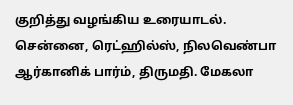குறித்து வழங்கிய உரையாடல்.
சென்னை, ரெட்ஹில்ஸ், நிலவெண்பா ஆர்கானிக் பார்ம், திருமதி. மேகலா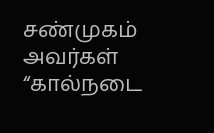சண்முகம் அவர்கள் “கால்நடை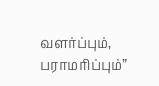வளர்ப்பும், பராமரிப்பும்”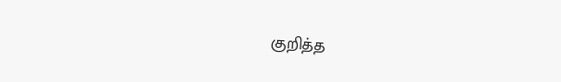குறித்த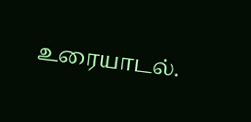உரையாடல்.